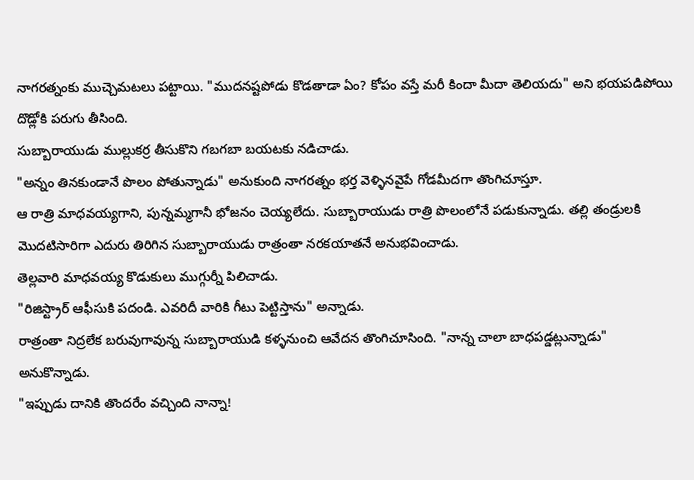నాగరత్నంకు ముచ్చెమటలు పట్టాయి. "ముదనష్టపోడు కొడతాడా ఏం? కోపం వస్తే మరీ కిందా మీదా తెలియదు" అని భయపడిపోయి దొడ్లోకి పరుగు తీసింది.
సుబ్బారాయుడు ముల్లుకర్ర తీసుకొని గబగబా బయటకు నడిచాడు.
"అన్నం తినకుండానే పొలం పోతున్నాడు" అనుకుంది నాగరత్నం భర్త వెళ్ళినవైపే గోడమీదగా తొంగిచూస్తూ.
ఆ రాత్రి మాధవయ్యగాని, పున్నమ్మగానీ భోజనం చెయ్యలేదు. సుబ్బారాయుడు రాత్రి పొలంలోనే పడుకున్నాడు. తల్లి తండ్రులకి మొదటిసారిగా ఎదురు తిరిగిన సుబ్బారాయుడు రాత్రంతా నరకయాతనే అనుభవించాడు.
తెల్లవారి మాధవయ్య కొడుకులు ముగ్గుర్నీ పిలిచాడు.
"రిజిస్ట్రార్ ఆఫీసుకి పదండి. ఎవరిదీ వారికి గీటు పెట్టిస్తాను" అన్నాడు.
రాత్రంతా నిద్రలేక బరువుగావున్న సుబ్బారాయుడి కళ్ళనుంచి ఆవేదన తొంగిచూసింది. "నాన్న చాలా బాధపడ్డట్లున్నాడు" అనుకొన్నాడు.
"ఇప్పుడు దానికి తొందరేం వచ్చింది నాన్నా!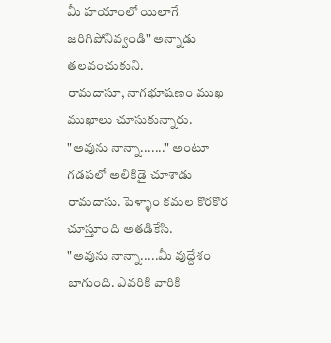మీ హయాంలో యిలాగే జరిగిపోనివ్వండి" అన్నాడు తలవంచుకుని.
రామదాసూ, నాగభూషణం ముఖ ముఖాలు చూసుకున్నారు.
"అవును నాన్నా......." అంటూ గడపలో అలికిడై చూశాడు రామదాసు. పెళ్ళాం కమల కొరకొర చూస్తూంది అతడికేసి.
"అవును నాన్నా.....మీ వుద్దేశం బాగుంది. ఎవరికి వారికి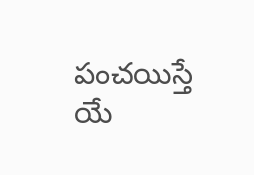పంచయిస్తే యే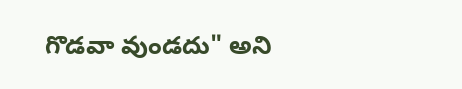గొడవా వుండదు" అని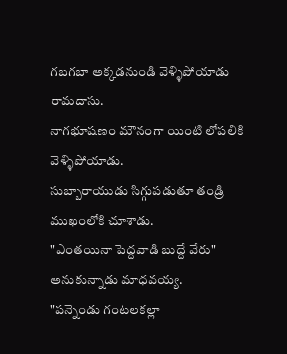గబగబా అక్కడనుండి వెళ్ళిపోయాడు రామదాసు.
నాగభూషణం మౌనంగా యింటి లోపలికి వెళ్ళిపోయాడు.
సుబ్బారాయుడు సిగ్గుపడుతూ తండ్రి ముఖంలోకి చూశాడు.
"ఎంతయినా పెద్దవాడి బుద్దే వేరు" అనుకున్నాడు మాధవయ్య.
"పన్నెండు గంటలకల్లా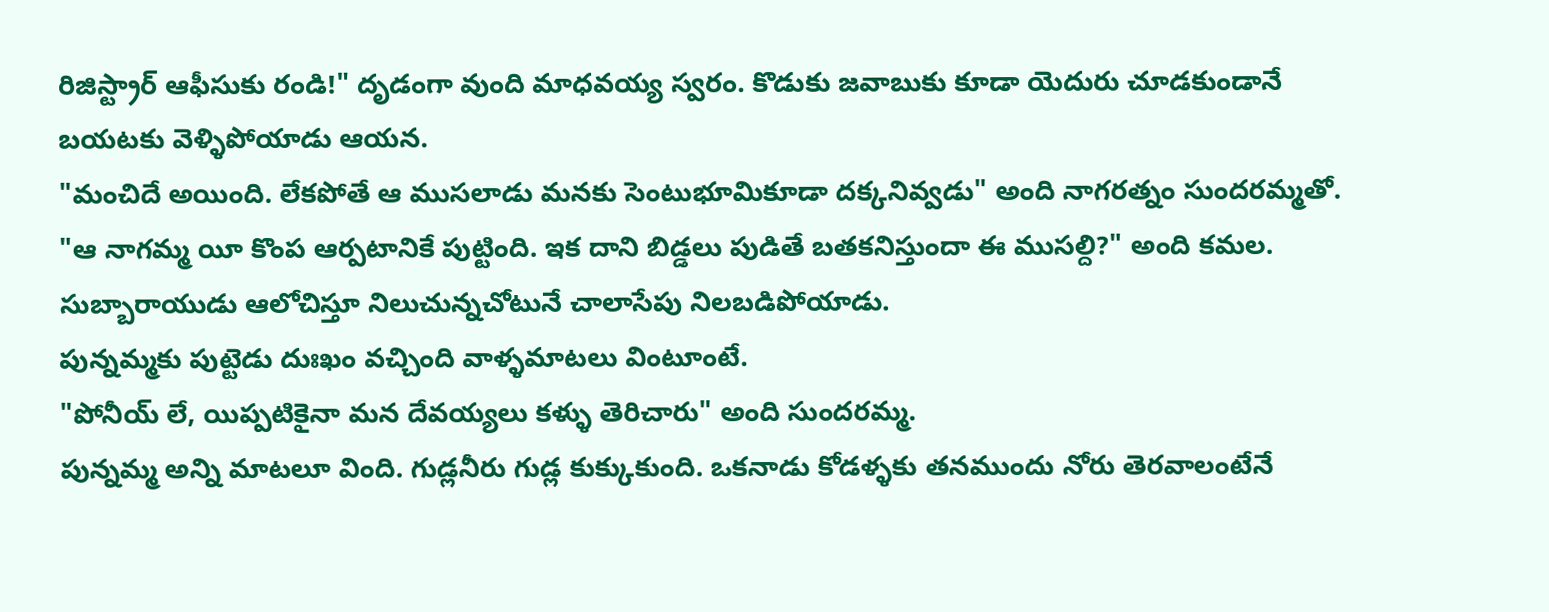రిజిస్ట్రార్ ఆఫీసుకు రండి!" దృడంగా వుంది మాధవయ్య స్వరం. కొడుకు జవాబుకు కూడా యెదురు చూడకుండానే బయటకు వెళ్ళిపోయాడు ఆయన.
"మంచిదే అయింది. లేకపోతే ఆ ముసలాడు మనకు సెంటుభూమికూడా దక్కనివ్వడు" అంది నాగరత్నం సుందరమ్మతో.
"ఆ నాగమ్మ యీ కొంప ఆర్పటానికే పుట్టింది. ఇక దాని బిడ్డలు పుడితే బతకనిస్తుందా ఈ ముసల్ది?" అంది కమల.
సుబ్బారాయుడు ఆలోచిస్తూ నిలుచున్నచోటునే చాలాసేపు నిలబడిపోయాడు.
పున్నమ్మకు పుట్టెడు దుఃఖం వచ్చింది వాళ్ళమాటలు వింటూంటే.
"పోనీయ్ లే, యిప్పటికైనా మన దేవయ్యలు కళ్ళు తెరిచారు" అంది సుందరమ్మ.
పున్నమ్మ అన్ని మాటలూ వింది. గుడ్లనీరు గుడ్ల కుక్కుకుంది. ఒకనాడు కోడళ్ళకు తనముందు నోరు తెరవాలంటేనే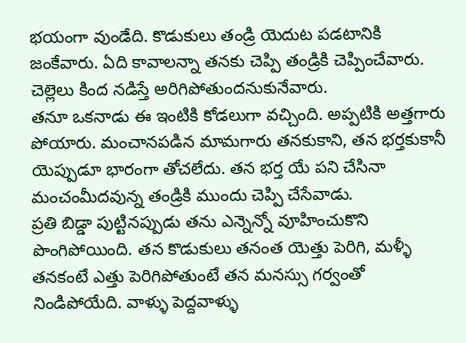భయంగా వుండేది. కొడుకులు తండ్రి యెదుట పడటానికి జంకేవారు. ఏది కావాలన్నా తనకు చెప్పి తండ్రికి చెప్పించేవారు. చెల్లెలు కింద నడిస్తే అరిగిపోతుందనుకునేవారు.
తనూ ఒకనాడు ఈ ఇంటికి కోడలుగా వచ్చింది. అప్పటికి అత్తగారు పోయారు. మంచానపడిన మామగారు తనకుకాని, తన భర్తకుకానీ యెప్పుడూ భారంగా తోచలేదు. తన భర్త యే పని చేసినా మంచంమీదవున్న తండ్రికి ముందు చెప్పి చేసేవాడు.
ప్రతి బిడ్డా పుట్టినప్పుడు తను ఎన్నెన్నో వూహించుకొని పొంగిపోయింది. తన కొడుకులు తనంత యెత్తు పెరిగి, మళ్ళీ తనకంటే ఎత్తు పెరిగిపోతుంటే తన మనస్సు గర్వంతో నిండిపోయేది. వాళ్ళు పెద్దవాళ్ళు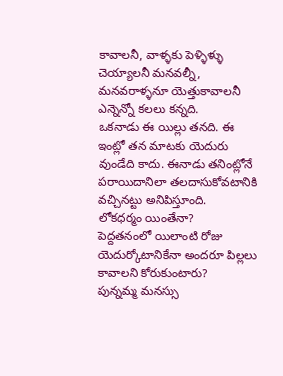కావాలనీ, వాళ్ళకు పెళ్ళిళ్ళు చెయ్యాలనీ మనవల్నీ, మనవరాళ్ళనూ యెత్తుకావాలనీ ఎన్నెన్నో కలలు కన్నది.
ఒకనాడు ఈ యిల్లు తనది. ఈ ఇంట్లో తన మాటకు యెదురు వుండేది కాదు. ఈనాడు తనింట్లోనే పరాయిదానిలా తలదాసుకోవటానికి వచ్చినట్టు అనిపిస్తూంది.
లోకధర్మం యింతేనా?
పెద్దతనంలో యిలాంటి రోజు యెదుర్కోటానికేనా అందరూ పిల్లలు కావాలని కోరుకుంటారు?
పున్నమ్మ మనస్సు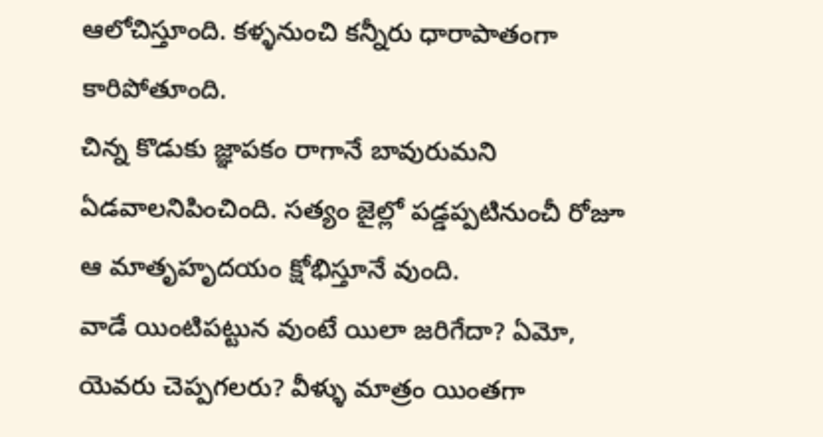ఆలోచిస్తూంది. కళ్ళనుంచి కన్నీరు ధారాపాతంగా కారిపోతూంది.
చిన్న కొడుకు జ్ఞాపకం రాగానే బావురుమని ఏడవాలనిపించింది. సత్యం జైల్లో పడ్డప్పటినుంచీ రోజూ ఆ మాతృహృదయం క్షోభిస్తూనే వుంది.
వాడే యింటిపట్టున వుంటే యిలా జరిగేదా? ఏమో, యెవరు చెప్పగలరు? వీళ్ళు మాత్రం యింతగా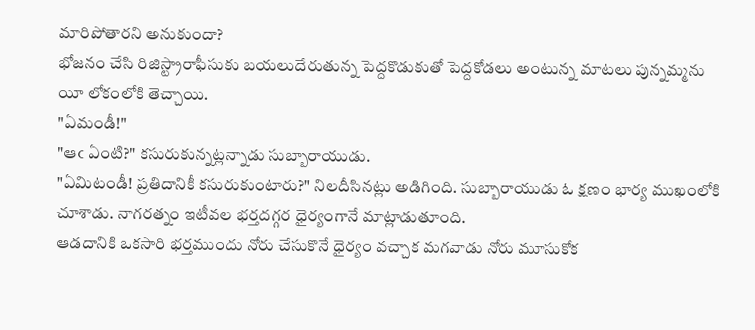మారిపోతారని అనుకుందా?
భోజనం చేసి రిజిస్ట్రారాఫీసుకు బయలుదేరుతున్న పెద్దకొడుకుతో పెద్దకోడలు అంటున్న మాటలు పున్నమ్మను యీ లోకంలోకి తెచ్చాయి.
"ఏమండీ!"
"ఆఁ ఏంటి?" కసురుకున్నట్లన్నాడు సుబ్బారాయుడు.
"ఏమిటండీ! ప్రతిదానికీ కసురుకుంటారు?" నిలదీసినట్లు అడిగింది. సుబ్బారాయుడు ఓ క్షణం భార్య ముఖంలోకి చూశాడు. నాగరత్నం ఇటీవల భర్తదగ్గర ధైర్యంగానే మాట్లాడుతూంది.
ఆడదానికి ఒకసారి భర్తముందు నోరు చేసుకొనే ధైర్యం వచ్చాక మగవాడు నోరు మూసుకోక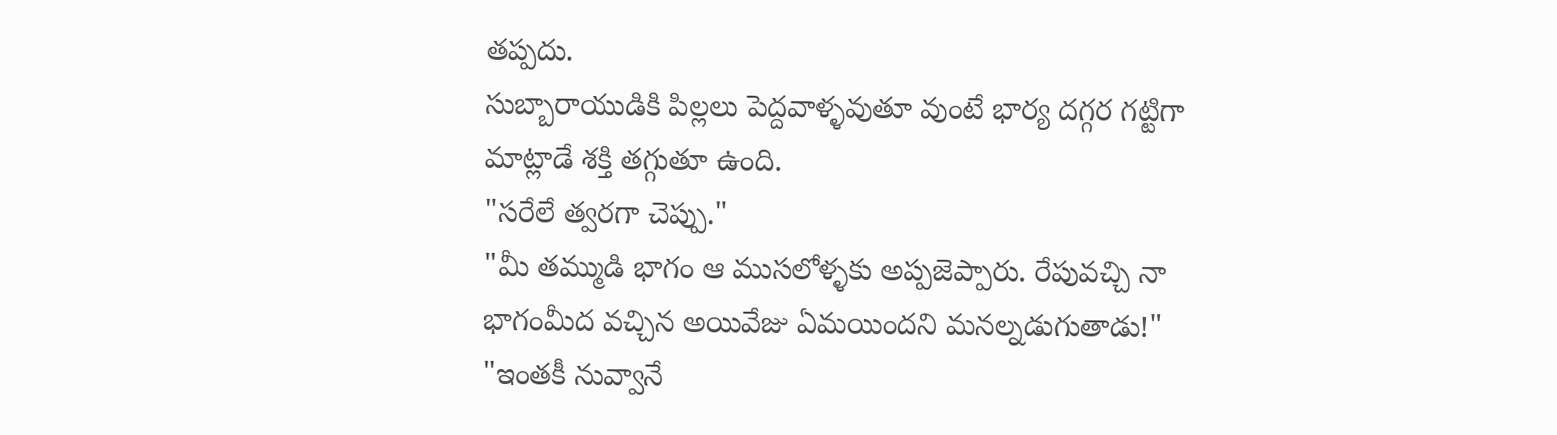తప్పదు.
సుబ్బారాయుడికి పిల్లలు పెద్దవాళ్ళవుతూ వుంటే భార్య దగ్గర గట్టిగా మాట్లాడే శక్తి తగ్గుతూ ఉంది.
"సరేలే త్వరగా చెప్పు."
"మీ తమ్ముడి భాగం ఆ ముసలోళ్ళకు అప్పజెప్పారు. రేపువచ్చి నా భాగంమీద వచ్చిన అయివేజు ఏమయిందని మనల్నడుగుతాడు!"
"ఇంతకీ నువ్వానే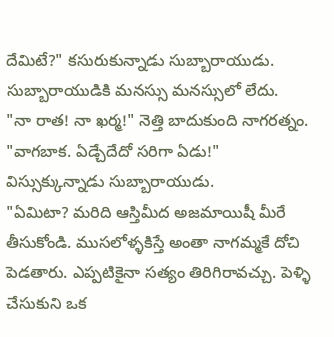దేమిటే?" కసురుకున్నాడు సుబ్బారాయుడు. సుబ్బారాయుడికి మనస్సు మనస్సులో లేదు.
"నా రాత! నా ఖర్మ!" నెత్తి బాదుకుంది నాగరత్నం.
"వాగబాక. ఏడ్చేదేదో సరిగా ఏడు!" విస్సుక్కున్నాడు సుబ్బారాయుడు.
"ఏమిటా? మరిది ఆస్తిమీద అజమాయిషీ మీరే తీసుకోండి. ముసలోళ్ళకిస్తే అంతా నాగమ్మకే దోచి పెడతారు. ఎప్పటికైనా సత్యం తిరిగిరావచ్చు. పెళ్ళి చేసుకుని ఒక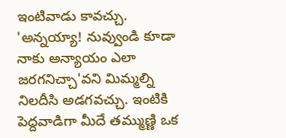ఇంటివాడు కావచ్చు. 'అన్నయ్యా! నువ్వుండి కూడా నాకు అన్యాయం ఎలా జరగనిచ్చా'వని మిమ్మల్ని నిలదీసి అడగవచ్చు. ఇంటికి పెద్దవాడిగా మీదే తమ్ముణ్ణి ఒక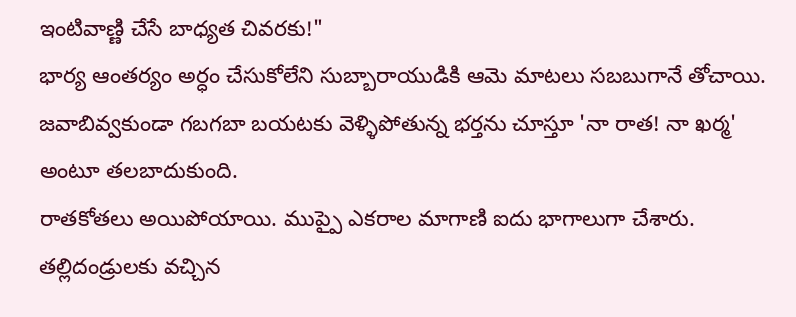ఇంటివాణ్ణి చేసే బాధ్యత చివరకు!"
భార్య ఆంతర్యం అర్ధం చేసుకోలేని సుబ్బారాయుడికి ఆమె మాటలు సబబుగానే తోచాయి. జవాబివ్వకుండా గబగబా బయటకు వెళ్ళిపోతున్న భర్తను చూస్తూ 'నా రాత! నా ఖర్మ' అంటూ తలబాదుకుంది.
రాతకోతలు అయిపోయాయి. ముప్పై ఎకరాల మాగాణి ఐదు భాగాలుగా చేశారు. తల్లిదండ్రులకు వచ్చిన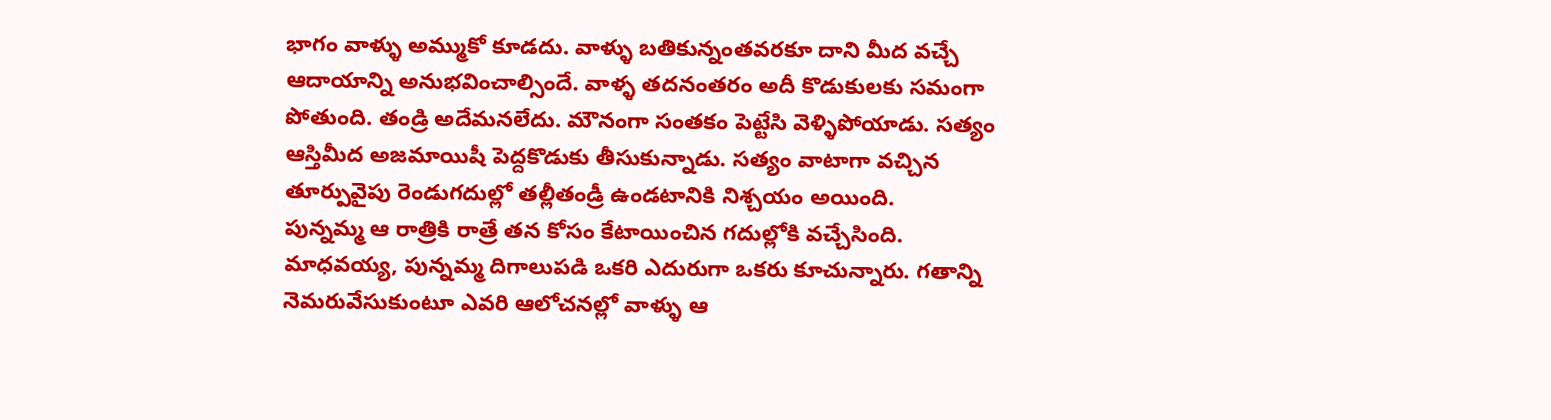భాగం వాళ్ళు అమ్ముకో కూడదు. వాళ్ళు బతికున్నంతవరకూ దాని మీద వచ్చే ఆదాయాన్ని అనుభవించాల్సిందే. వాళ్ళ తదనంతరం అదీ కొడుకులకు సమంగా పోతుంది. తండ్రి అదేమనలేదు. మౌనంగా సంతకం పెట్టేసి వెళ్ళిపోయాడు. సత్యం ఆస్తిమీద అజమాయిషీ పెద్దకొడుకు తీసుకున్నాడు. సత్యం వాటాగా వచ్చిన తూర్పువైపు రెండుగదుల్లో తల్లీతండ్రీ ఉండటానికి నిశ్చయం అయింది.
పున్నమ్మ ఆ రాత్రికి రాత్రే తన కోసం కేటాయించిన గదుల్లోకి వచ్చేసింది. మాధవయ్య, పున్నమ్మ దిగాలుపడి ఒకరి ఎదురుగా ఒకరు కూచున్నారు. గతాన్ని నెమరువేసుకుంటూ ఎవరి ఆలోచనల్లో వాళ్ళు ఆ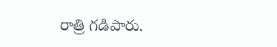రాత్రి గడిపారు.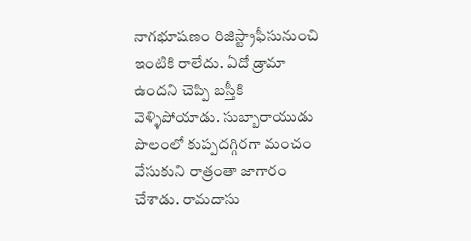నాగభూషణం రిజిస్ట్రాఫీసునుంచి ఇంటికి రాలేదు. ఏదో డ్రామా ఉందని చెప్పి బస్తీకి వెళ్ళిపోయాడు. సుబ్బారాయుడు పొలంలో కుప్పదగ్గిరగా మంచం వేసుకుని రాత్రంతా జాగారం చేశాడు. రామదాసు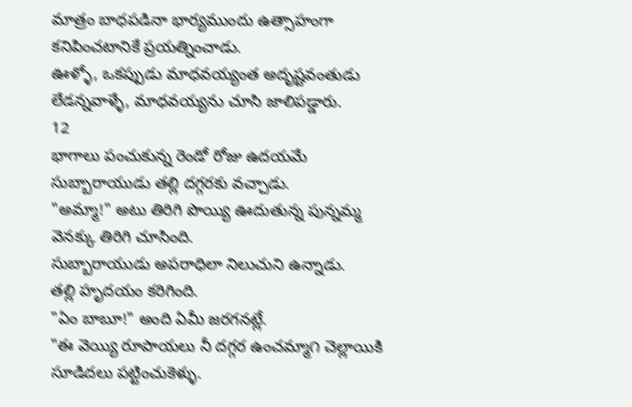మాత్రం బాధపడినా భార్యముందు ఉత్సాహంగా కనిపించటానికే ప్రయత్నించాడు.
ఊళ్ళో, ఒకప్పుడు మాధవయ్యంత అదృష్టవంతుడు లేడన్నవాళ్ళే, మాధవయ్యను చూసి జాలిపడ్డారు.
12
భాగాలు పంచుకున్న రెండో రోజు ఉదయమే సుబ్బారాయుడు తల్లి దగ్గరకు వచ్చాడు.
"అమ్మా!" అటు తిరిగి పొయ్యి ఊదుతున్న పున్నమ్మ వెనక్కు తిరిగి చూసింది.
సుబ్బారాయుడు అపరాధిలా నిలుచుని ఉన్నాడు.
తల్లి హృదయం కరిగింది.
"ఏం బాబూ!" అంది ఏమీ జరగనట్లే.
"ఈ వెయ్యి రూపాయలు నీ దగ్గర ఉంచమ్మా౧ చెల్లాయికి సూడిదలు పట్టించుకెళ్ళు.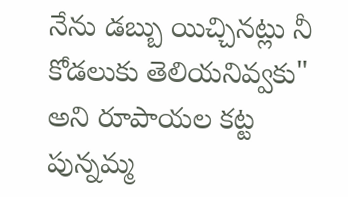నేను డబ్బు యిచ్చినట్లు నీ కోడలుకు తెలియనివ్వకు" అని రూపాయల కట్ట పున్నమ్మ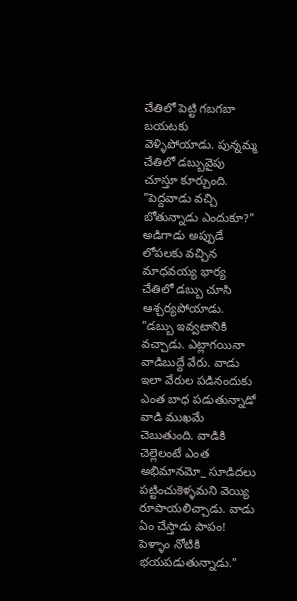చేతిలో పెట్టి గబగబా బయటకు వెళ్ళిపోయాడు. పున్నమ్మ చేతిలో డబ్బువైపు చూస్తూ కూర్చుంది.
"పెద్దవాడు వచ్చి బోతున్నాడు ఎందుకూ?" అడిగాడు అప్పుడే లోపలకు వచ్చిన మాధవయ్య భార్య చేతిలో డబ్బు చూసి ఆశ్చర్యపోయాడు.
"డబ్బు ఇవ్వటానికి వచ్చాడు. ఎట్లాగయినా వాడిబుద్దే వేరు. వాడు ఇలా వేరుల పడినందుకు ఎంత బాధ పడుతున్నాడో వాడి ముఖమే చెబుతుంది. వాడికి చెల్లెలంటే ఎంత అభిమానమో_ సూడిదలు పట్టించుకెళ్ళమని వెయ్యి రూపాయలిచ్చాడు. వాడు ఏం చేస్తాడు పాపం! పెళ్ళాం నోటికి భయపడుతున్నాడు."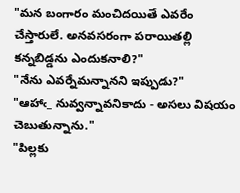"మన బంగారం మంచిదయితే ఎవరేం చేస్తారులే. అనవసరంగా పరాయితల్లి కన్నబిడ్డను ఎందుకనాలి?"
"నేను ఎవర్నేమన్నానని ఇప్పుడు?"
"ఆహాఁ_ నువ్వన్నావనికాదు - అసలు విషయం చెబుతున్నాను."
"పిల్లకు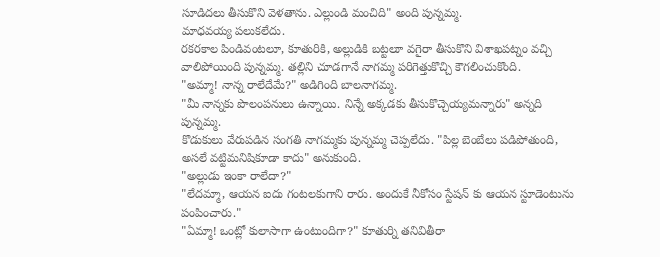సూడిదలు తీసుకొని వెళతాను. ఎల్లుండి మంచిది" అంది పున్నమ్మ.
మాధవయ్య పలుకలేదు.
రకరకాల పిండివంటలూ, కూతురికి, అల్లుడికి బట్టలూ వగైరా తీసుకొని విశాఖపట్నం వచ్చి వాలిపోయింది పున్నమ్మ. తల్లిని చూడగానే నాగమ్మ పరిగెత్తుకొచ్చి కౌగలించుకొంది.
"అమ్మా! నాన్న రాలేదేమే?" అడిగింది బాలనాగమ్మ.
"మీ నాన్నకు పొలంపనులు ఉన్నాయి. నిన్నే అక్కడకు తీసుకొచ్చెయ్యమన్నారు" అన్నది పున్నమ్మ.
కొడుకులు వేరుపడిన సంగతి నాగమ్మకు పున్నమ్మ చెప్పలేదు. "పిల్ల బెంబేలు పడిపోతుంది, అసలే వట్టిమనిషికూడా కాదు" అనుకుంది.
"అల్లుడు ఇంకా రాలేదా?"
"లేదమ్మా, ఆయన ఐదు గంటలకుగాని రారు. అందుకే నీకోసం స్టేషన్ కు ఆయన స్టూడెంటును పంపించారు."
"ఏమ్మా! ఒంట్లో కులాసాగా ఉంటుందిగా?" కూతుర్ని తనివితీరా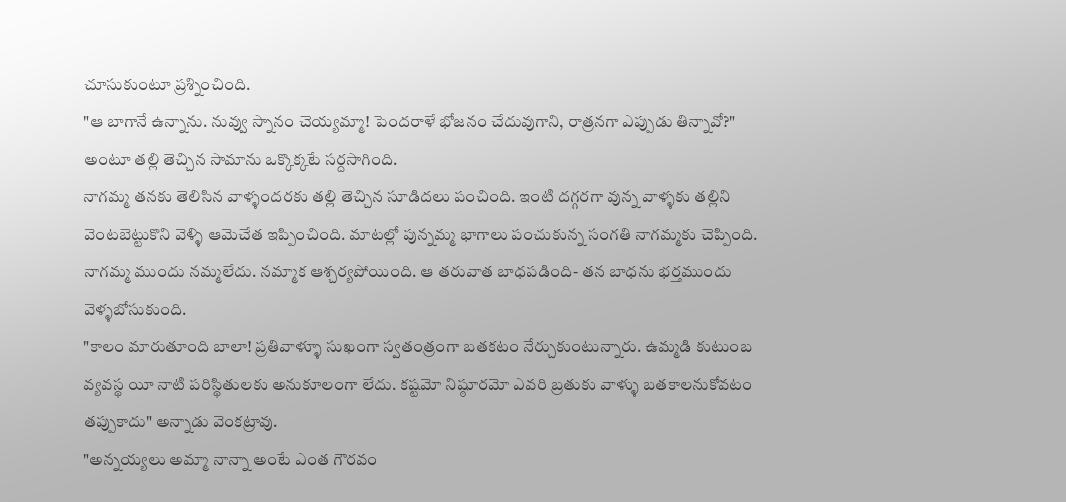చూసుకుంటూ ప్రశ్నించింది.
"ఆ బాగానే ఉన్నాను. నువ్వు స్నానం చెయ్యమ్మా! పెందరాళే భోజనం చేదువుగాని, రాత్రనగా ఎప్పుడు తిన్నావో?" అంటూ తల్లి తెచ్చిన సామాను ఒక్కొక్కటే సర్దసాగింది.
నాగమ్మ తనకు తెలిసిన వాళ్ళందరకు తల్లి తెచ్చిన సూడిదలు పంచింది. ఇంటి దగ్గరగా వున్న వాళ్ళకు తల్లిని వెంటబెట్టుకొని వెళ్ళి ఆమెచేత ఇప్పించింది. మాటల్లో పున్నమ్మ భాగాలు పంచుకున్న సంగతి నాగమ్మకు చెప్పింది. నాగమ్మ ముందు నమ్మలేదు. నమ్మాక ఆశ్చర్యపోయింది. ఆ తరువాత బాధపడింది- తన బాధను భర్తముందు వెళ్ళబోసుకుంది.
"కాలం మారుతూంది బాలా! ప్రతివాళ్ళూ సుఖంగా స్వతంత్రంగా బతకటం నేర్చుకుంటున్నారు. ఉమ్మడి కుటుంబ వ్యవస్థ యీ నాటి పరిస్థితులకు అనుకూలంగా లేదు. కష్టమో నిష్ఠూరమో ఎవరి బ్రతుకు వాళ్ళు బతకాలనుకోవటం తప్పుకాదు" అన్నాడు వెంకట్రావు.
"అన్నయ్యలు అమ్మా నాన్నా అంటే ఎంత గౌరవం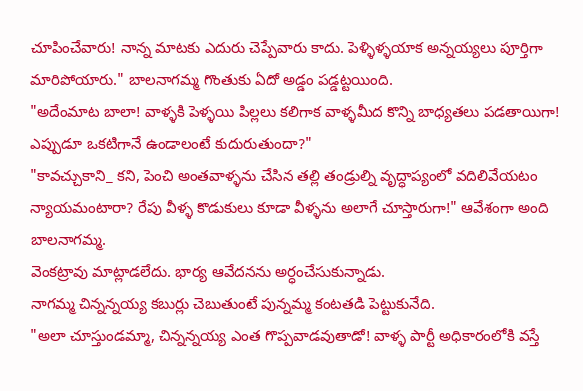చూపించేవారు! నాన్న మాటకు ఎదురు చెప్పేవారు కాదు. పెళ్ళిళ్ళయాక అన్నయ్యలు పూర్తిగా మారిపోయారు." బాలనాగమ్మ గొంతుకు ఏదో అడ్డం పడ్డట్టయింది.
"అదేంమాట బాలా! వాళ్ళకి పెళ్ళయి పిల్లలు కలిగాక వాళ్ళమీద కొన్ని బాధ్యతలు పడతాయిగా! ఎప్పుడూ ఒకటిగానే ఉండాలంటే కుదురుతుందా?"
"కావచ్చుకాని_ కని, పెంచి అంతవాళ్ళను చేసిన తల్లి తండ్రుల్ని వృద్ధాప్యంలో వదిలివేయటం న్యాయమంటారా? రేపు వీళ్ళ కొడుకులు కూడా వీళ్ళను అలాగే చూస్తారుగా!" ఆవేశంగా అంది బాలనాగమ్మ.
వెంకట్రావు మాట్లాడలేదు. భార్య ఆవేదనను అర్ధంచేసుకున్నాడు.
నాగమ్మ చిన్నన్నయ్య కబుర్లు చెబుతుంటే పున్నమ్మ కంటతడి పెట్టుకునేది.
"అలా చూస్తుండమ్మా, చిన్నన్నయ్య ఎంత గొప్పవాడవుతాడో! వాళ్ళ పార్టీ అధికారంలోకి వస్తే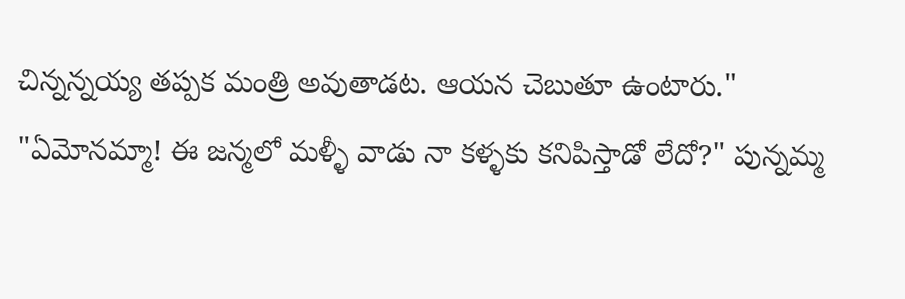చిన్నన్నయ్య తప్పక మంత్రి అవుతాడట. ఆయన చెబుతూ ఉంటారు."
"ఏమోనమ్మా! ఈ జన్మలో మళ్ళీ వాడు నా కళ్ళకు కనిపిస్తాడో లేదో?" పున్నమ్మ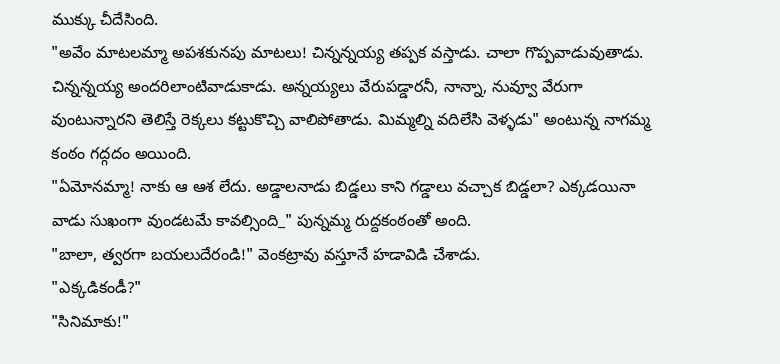ముక్కు చీదేసింది.
"అవేం మాటలమ్మా అపశకునపు మాటలు! చిన్నన్నయ్య తప్పక వస్తాడు. చాలా గొప్పవాడువుతాడు. చిన్నన్నయ్య అందరిలాంటివాడుకాడు. అన్నయ్యలు వేరుపడ్డారనీ, నాన్నా, నువ్వూ వేరుగా వుంటున్నారని తెలిస్తే రెక్కలు కట్టుకొచ్చి వాలిపోతాడు. మిమ్మల్ని వదిలేసి వెళ్ళడు" అంటున్న నాగమ్మ కంఠం గద్గదం అయింది.
"ఏమోనమ్మా! నాకు ఆ ఆశ లేదు. అడ్డాలనాడు బిడ్డలు కాని గడ్డాలు వచ్చాక బిడ్డలా? ఎక్కడయినా వాడు సుఖంగా వుండటమే కావల్సింది_" పున్నమ్మ రుద్దకంఠంతో అంది.
"బాలా, త్వరగా బయలుదేరండి!" వెంకట్రావు వస్తూనే హడావిడి చేశాడు.
"ఎక్కడికండీ?"
"సినిమాకు!"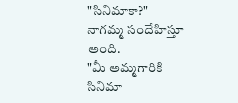"సినిమాకా?" నాగమ్మ సందేహిస్తూ అంది.
"మీ అమ్మగారికి సినిమా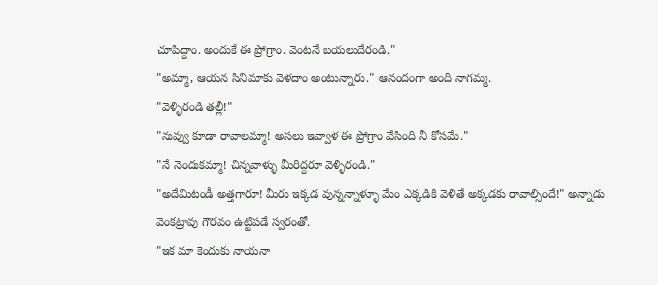చూపిద్దాం. అందుకే ఈ ప్రోగ్రాం. వెంటనే బయలుదేరండి."
"అమ్మా, ఆయన సినిమాకు వెళదాం అంటున్నారు." ఆనందంగా అంది నాగమ్మ.
"వెళ్ళిరండి తల్లీ!"
"నువ్వు కూడా రావాలమ్మా! అసలు ఇవ్వాళ ఈ ప్రోగ్రాం వేసింది నీ కోసమే."
"నే నెందుకమ్మా! చిన్నవాళ్ళు మీరిద్దరూ వెళ్ళిరండి."
"అదేమిటండీ అత్తగారూ! మీరు ఇక్కడ వున్నన్నాళ్ళూ మేం ఎక్కడికి వెళితే అక్కడకు రావాల్సిందే!" అన్నాడు వెంకట్రావు గౌరవం ఉట్టిపడే స్వరంతో.
"ఇక మా కెందుకు నాయనా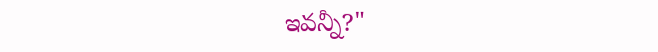ఇవన్నీ?"